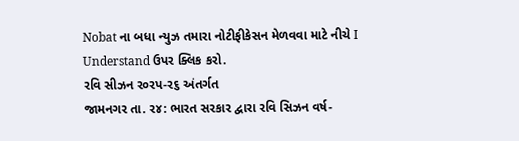Nobat ના બધા ન્યુઝ તમારા નોટીફીકેસન મેળવવા માટે નીચે I Understand ઉપર ક્લિક કરો.
રવિ સીઝન ર૦રપ-ર૬ અંતર્ગત
જામનગર તા. ર૪: ભારત સરકાર દ્વારા રવિ સિઝન વર્ષ-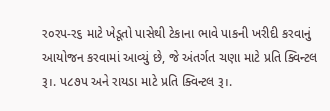ર૦રપ-ર૬ માટે ખેડૂતો પાસેથી ટેકાના ભાવે પાકની ખરીદી કરવાનું આયોજન કરવામાં આવ્યું છે, જે અંતર્ગત ચણા માટે પ્રતિ ક્વિન્ટલ રૂ।. પ૮૭પ અને રાયડા માટે પ્રતિ ક્વિન્ટલ રૂ।.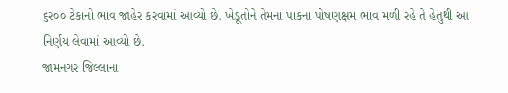૬ર૦૦ ટેકાનો ભાવ જાહેર કરવામાં આવ્યો છે. ખેડૂતોને તેમના પાકના પોષણક્ષમ ભાવ મળી રહે તે હેતુથી આ નિર્ણય લેવામાં આવ્યો છે.
જામનગર જિલ્લાના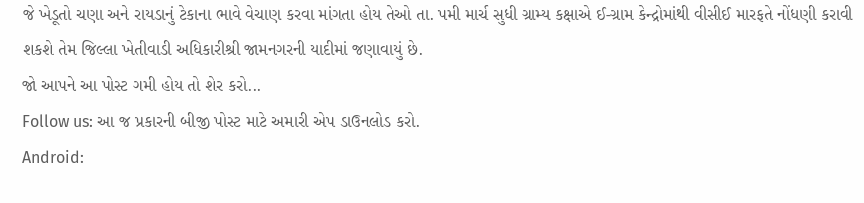જે ખેડૂતો ચણા અને રાયડાનું ટેકાના ભાવે વેચાણ કરવા માંગતા હોય તેઓ તા. પમી માર્ચ સુધી ગ્રામ્ય કક્ષાએ ઈ-ગ્રામ કેન્દ્રોમાંથી વીસીઈ મારફતે નોંધણી કરાવી શકશે તેમ જિલ્લા ખેતીવાડી અધિકારીશ્રી જામનગરની યાદીમાં જણાવાયું છે.
જો આપને આ પોસ્ટ ગમી હોય તો શેર કરો...
Follow us: આ જ પ્રકારની બીજી પોસ્ટ માટે અમારી એપ ડાઉનલોડ કરો.
Android: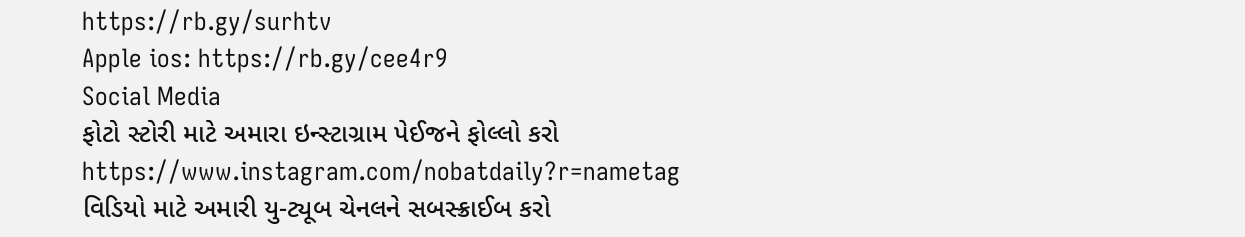https://rb.gy/surhtv
Apple ios: https://rb.gy/cee4r9
Social Media
ફોટો સ્ટોરી માટે અમારા ઇન્સ્ટાગ્રામ પેઈજને ફોલ્લો કરો
https://www.instagram.com/nobatdaily?r=nametag
વિડિયો માટે અમારી યુ-ટ્યૂબ ચેનલને સબસ્ક્રાઈબ કરો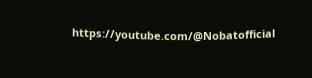https://youtube.com/@Nobatofficial